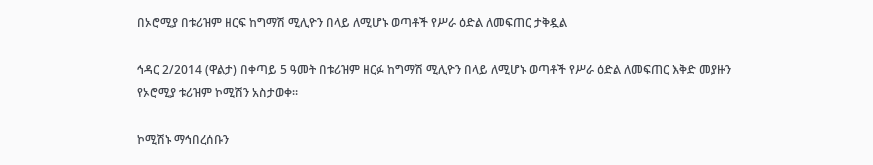በኦሮሚያ በቱሪዝም ዘርፍ ከግማሽ ሚሊዮን በላይ ለሚሆኑ ወጣቶች የሥራ ዕድል ለመፍጠር ታቅዷል

ኅዳር 2/2014 (ዋልታ) በቀጣይ 5 ዓመት በቱሪዝም ዘርፉ ከግማሽ ሚሊዮን በላይ ለሚሆኑ ወጣቶች የሥራ ዕድል ለመፍጠር እቅድ መያዙን የኦሮሚያ ቱሪዝም ኮሚሽን አስታወቀ።

ኮሚሽኑ ማኅበረሰቡን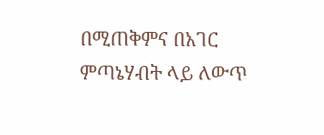በሚጠቅምና በአገር ምጣኔሃብት ላይ ለውጥ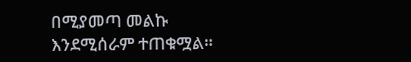በሚያመጣ መልኩ እንደሚሰራም ተጠቁሟል።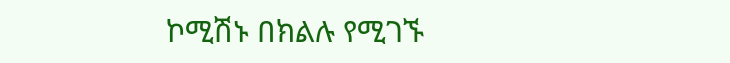ኮሚሽኑ በክልሉ የሚገኙ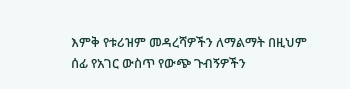እምቅ የቱሪዝም መዳረሻዎችን ለማልማት በዚህም ሰፊ የአገር ውስጥ የውጭ ጉብኝዎችን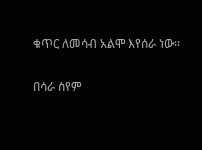ቁጥር ለመሳብ አልሞ እየሰራ ነው፡፡

በሳራ ስየም